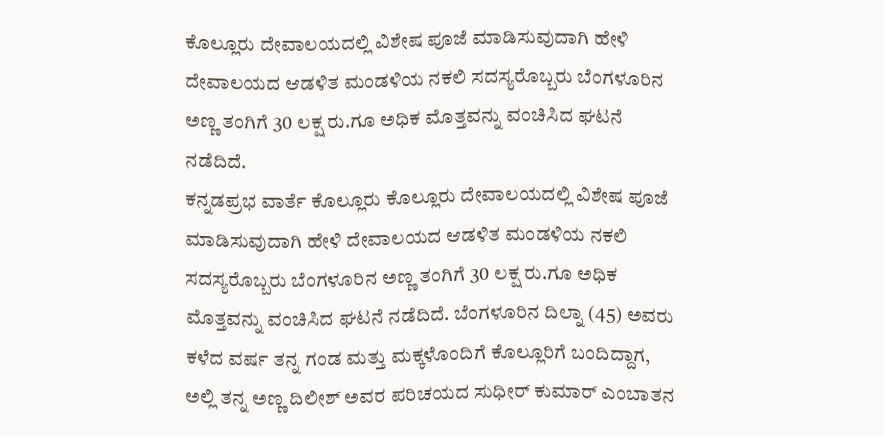ಕೊಲ್ಲೂರು ದೇವಾಲಯದಲ್ಲಿ ವಿಶೇಷ ಪೂಜೆ ಮಾಡಿಸುವುದಾಗಿ ಹೇಳಿ ದೇವಾಲಯದ ಆಡಳಿತ ಮಂಡಳಿಯ ನಕಲಿ ಸದಸ್ಯರೊಬ್ಬರು ಬೆಂಗಳೂರಿನ ಅಣ್ಣ ತಂಗಿಗೆ 30 ಲಕ್ಷ ರು.ಗೂ ಅಧಿಕ ಮೊತ್ತವನ್ನು ವಂಚಿಸಿದ ಘಟನೆ ನಡೆದಿದೆ.
ಕನ್ನಡಪ್ರಭ ವಾರ್ತೆ ಕೊಲ್ಲೂರು ಕೊಲ್ಲೂರು ದೇವಾಲಯದಲ್ಲಿ ವಿಶೇಷ ಪೂಜೆ ಮಾಡಿಸುವುದಾಗಿ ಹೇಳಿ ದೇವಾಲಯದ ಆಡಳಿತ ಮಂಡಳಿಯ ನಕಲಿ ಸದಸ್ಯರೊಬ್ಬರು ಬೆಂಗಳೂರಿನ ಅಣ್ಣ ತಂಗಿಗೆ 30 ಲಕ್ಷ ರು.ಗೂ ಅಧಿಕ ಮೊತ್ತವನ್ನು ವಂಚಿಸಿದ ಘಟನೆ ನಡೆದಿದೆ. ಬೆಂಗಳೂರಿನ ದಿಲ್ನಾ (45) ಅವರು ಕಳೆದ ವರ್ಷ ತನ್ನ ಗಂಡ ಮತ್ತು ಮಕ್ಕಳೊಂದಿಗೆ ಕೊಲ್ಲೂರಿಗೆ ಬಂದಿದ್ದಾಗ, ಅಲ್ಲಿ ತನ್ನ ಅಣ್ಣ ದಿಲೀಶ್ ಅವರ ಪರಿಚಯದ ಸುಧೀರ್ ಕುಮಾರ್ ಎಂಬಾತನ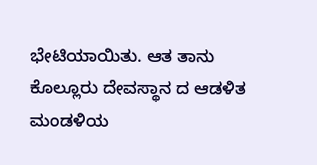ಭೇಟಿಯಾಯಿತು. ಆತ ತಾನು ಕೊಲ್ಲೂರು ದೇವಸ್ಥಾನ ದ ಆಡಳಿತ ಮಂಡಳಿಯ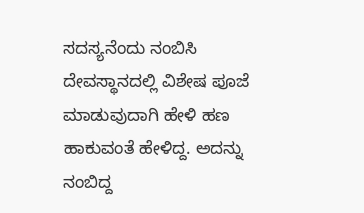ಸದಸ್ಯನೆಂದು ನಂಬಿಸಿ ದೇವಸ್ಥಾನದಲ್ಲಿ ವಿಶೇಷ ಪೂಜೆ ಮಾಡುವುದಾಗಿ ಹೇಳಿ ಹಣ ಹಾಕುವಂತೆ ಹೇಳಿದ್ದ. ಅದನ್ನು ನಂಬಿದ್ದ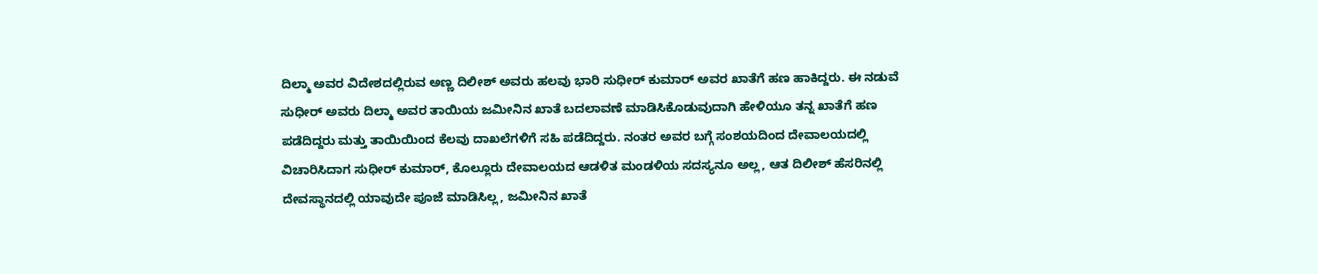ದಿಲ್ಮಾ ಅವರ ವಿದೇಶದಲ್ಲಿರುವ ಅಣ್ಣ ದಿಲೀಶ್ ಅವರು ಹಲವು ಭಾರಿ ಸುಧೀರ್ ಕುಮಾರ್ ಅವರ ಖಾತೆಗೆ ಹಣ ಹಾಕಿದ್ದರು. ಈ ನಡುವೆ ಸುಧೀರ್ ಅವರು ದಿಲ್ಮಾ ಅವರ ತಾಯಿಯ ಜಮೀನಿನ ಖಾತೆ ಬದಲಾವಣೆ ಮಾಡಿಸಿಕೊಡುವುದಾಗಿ ಹೇಳಿಯೂ ತನ್ನ ಖಾತೆಗೆ ಹಣ ಪಡೆದಿದ್ದರು ಮತ್ತು ತಾಯಿಯಿಂದ ಕೆಲವು ದಾಖಲೆಗಳಿಗೆ ಸಹಿ ಪಡೆದಿದ್ದರು. ನಂತರ ಅವರ ಬಗ್ಗೆ ಸಂಶಯದಿಂದ ದೇವಾಲಯದಲ್ಲಿ ವಿಚಾರಿಸಿದಾಗ ಸುಧೀರ್ ಕುಮಾರ್, ಕೊಲ್ಲೂರು ದೇವಾಲಯದ ಆಡಳಿತ ಮಂಡಳಿಯ ಸದಸ್ಯನೂ ಅಲ್ಲ, ಆತ ದಿಲೀಶ್ ಹೆಸರಿನಲ್ಲಿ ದೇವಸ್ಥಾನದಲ್ಲಿ ಯಾವುದೇ ಪೂಜೆ ಮಾಡಿಸಿಲ್ಲ, ಜಮೀನಿನ ಖಾತೆ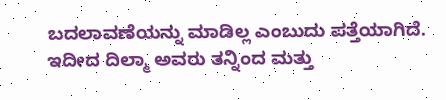ಬದಲಾವಣೆಯನ್ನು ಮಾಡಿಲ್ಲ ಎಂಬುದು ಪತ್ತೆಯಾಗಿದೆ. ಇದೀದ ದಿಲ್ಮಾ ಅವರು ತನ್ನಿಂದ ಮತ್ತು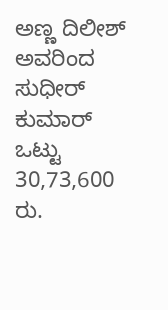ಅಣ್ಣ ದಿಲೀಶ್ ಅವರಿಂದ ಸುಧೀರ್ ಕುಮಾರ್ ಒಟ್ಟು 30,73,600 ರು.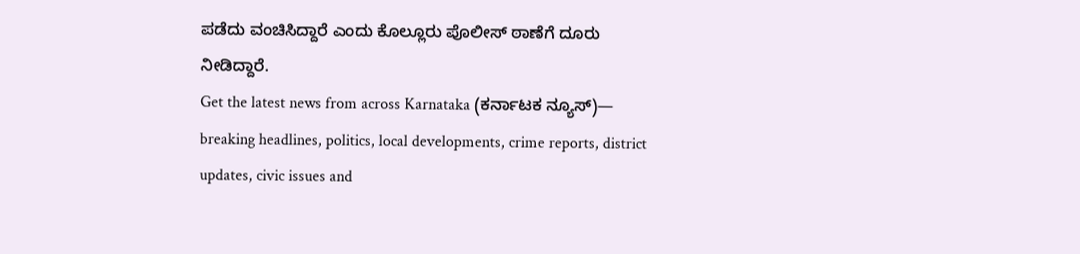ಪಡೆದು ವಂಚಿಸಿದ್ದಾರೆ ಎಂದು ಕೊಲ್ಲೂರು ಪೊಲೀಸ್ ಠಾಣೆಗೆ ದೂರು ನೀಡಿದ್ದಾರೆ.
Get the latest news from across Karnataka (ಕರ್ನಾಟಕ ನ್ಯೂಸ್)— breaking headlines, politics, local developments, crime reports, district updates, civic issues and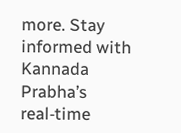more. Stay informed with Kannada Prabha’s real‑time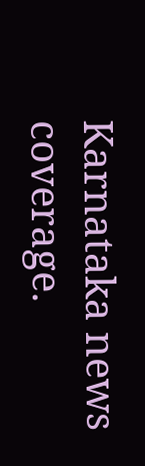Karnataka news coverage.